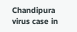Chandipura virus case in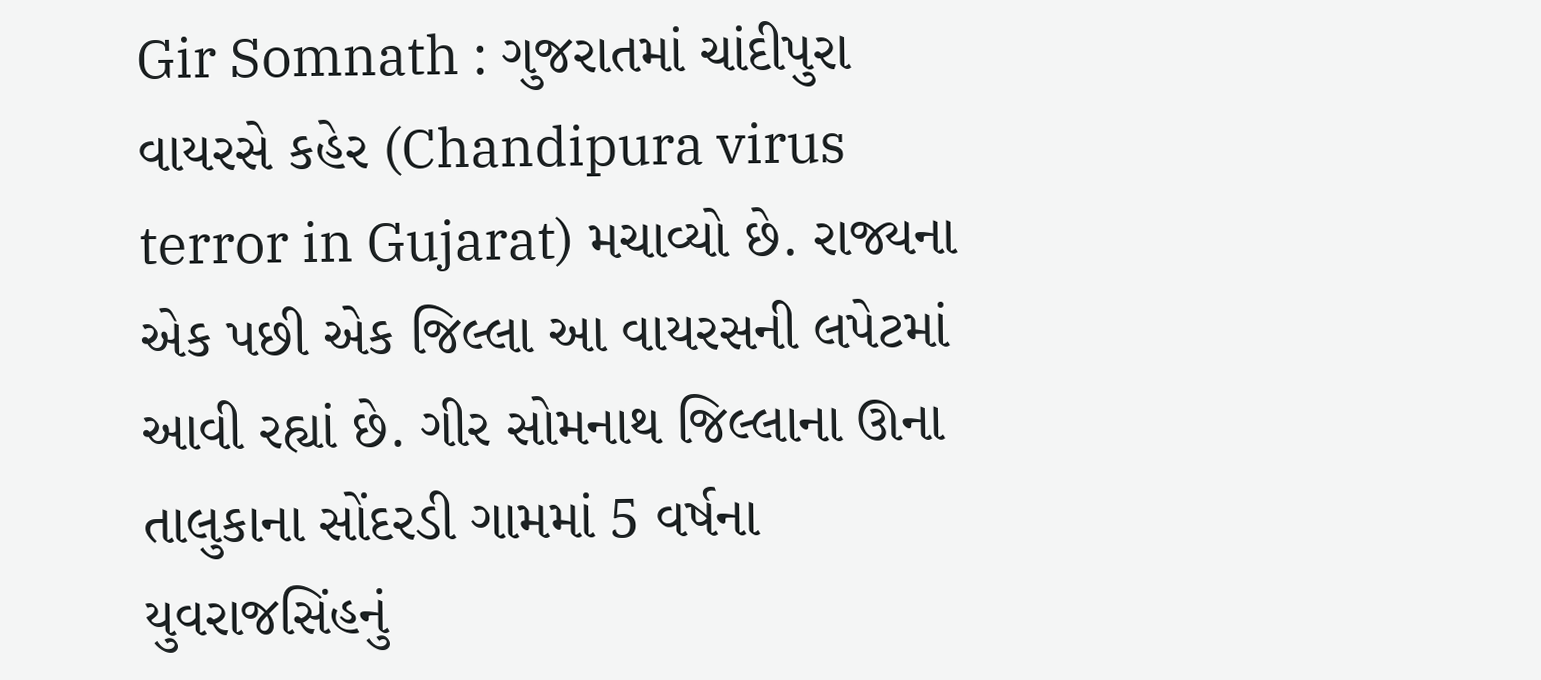Gir Somnath : ગુજરાતમાં ચાંદીપુરા વાયરસે કહેર (Chandipura virus terror in Gujarat) મચાવ્યો છે. રાજ્યના એક પછી એક જિલ્લા આ વાયરસની લપેટમાં આવી રહ્યાં છે. ગીર સોમનાથ જિલ્લાના ઊના તાલુકાના સોંદરડી ગામમાં 5 વર્ષના યુવરાજસિંહનું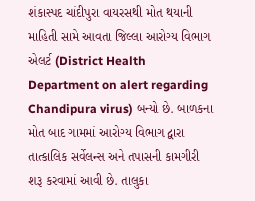શંકાસ્પદ ચાંદીપુરા વાયરસથી મોત થયાની માહિતી સામે આવતા જિલ્લા આરોગ્ય વિભાગ એલર્ટ (District Health Department on alert regarding Chandipura virus) બન્યો છે. બાળકના મોત બાદ ગામમાં આરોગ્ય વિભાગ દ્વારા તાત્કાલિક સર્વેલન્સ અને તપાસની કામગીરી શરૂ કરવામાં આવી છે. તાલુકા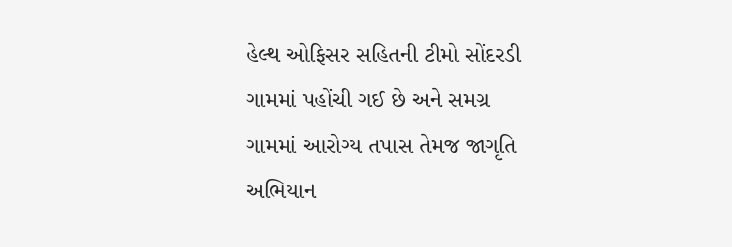હેલ્થ ઓફિસર સહિતની ટીમો સોંદરડી ગામમાં પહોંચી ગઈ છે અને સમગ્ર ગામમાં આરોગ્ય તપાસ તેમજ જાગૃતિ અભિયાન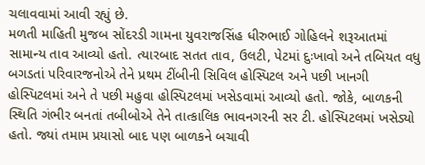ચલાવવામાં આવી રહ્યું છે.
મળતી માહિતી મુજબ સોંદરડી ગામના યુવરાજસિંહ ધીરુભાઈ ગોહિલને શરૂઆતમાં સામાન્ય તાવ આવ્યો હતો. ત્યારબાદ સતત તાવ, ઉલટી, પેટમાં દુઃખાવો અને તબિયત વધુ બગડતાં પરિવારજનોએ તેને પ્રથમ ટીંબીની સિવિલ હોસ્પિટલ અને પછી ખાનગી હોસ્પિટલમાં અને તે પછી મહુવા હોસ્પિટલમાં ખસેડવામાં આવ્યો હતો. જોકે, બાળકની સ્થિતિ ગંભીર બનતાં તબીબોએ તેને તાત્કાલિક ભાવનગરની સર ટી. હોસ્પિટલમાં ખસેડ્યો હતો. જ્યાં તમામ પ્રયાસો બાદ પણ બાળકને બચાવી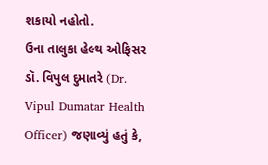શકાયો નહોતો.
ઉના તાલુકા હેલ્થ ઓફિસર ડૉ. વિપુલ દુમાતરે (Dr. Vipul Dumatar Health Officer) જણાવ્યું હતું કે,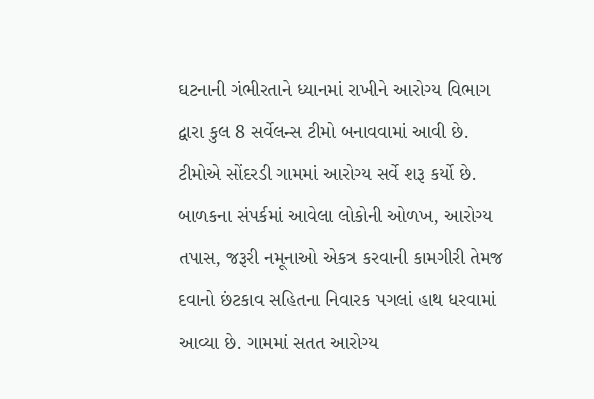ઘટનાની ગંભીરતાને ધ્યાનમાં રાખીને આરોગ્ય વિભાગ દ્વારા કુલ 8 સર્વેલન્સ ટીમો બનાવવામાં આવી છે. ટીમોએ સોંદરડી ગામમાં આરોગ્ય સર્વે શરૂ કર્યો છે. બાળકના સંપર્કમાં આવેલા લોકોની ઓળખ, આરોગ્ય તપાસ, જરૂરી નમૂનાઓ એકત્ર કરવાની કામગીરી તેમજ દવાનો છંટકાવ સહિતના નિવારક પગલાં હાથ ધરવામાં આવ્યા છે. ગામમાં સતત આરોગ્ય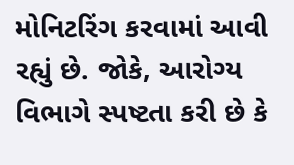મોનિટરિંગ કરવામાં આવી રહ્યું છે. જોકે, આરોગ્ય વિભાગે સ્પષ્ટતા કરી છે કે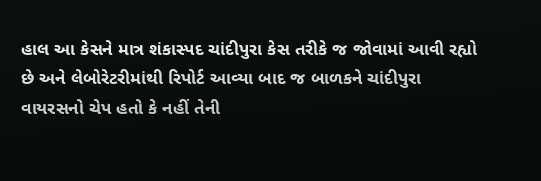હાલ આ કેસને માત્ર શંકાસ્પદ ચાંદીપુરા કેસ તરીકે જ જોવામાં આવી રહ્યો છે અને લેબોરેટરીમાંથી રિપોર્ટ આવ્યા બાદ જ બાળકને ચાંદીપુરા વાયરસનો ચેપ હતો કે નહીં તેની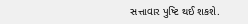સત્તાવાર પુષ્ટિ થઈ શકશે.